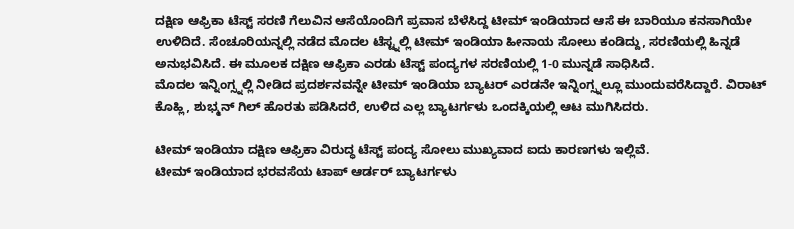ದಕ್ಷಿಣ ಆಫ್ರಿಕಾ ಟೆಸ್ಟ್ ಸರಣಿ ಗೆಲುವಿನ ಆಸೆಯೊಂದಿಗೆ ಪ್ರವಾಸ ಬೆಳೆಸಿದ್ದ ಟೀಮ್ ಇಂಡಿಯಾದ ಆಸೆ ಈ ಬಾರಿಯೂ ಕನಸಾಗಿಯೇ ಉಳಿದಿದೆ. ಸೆಂಚೂರಿಯನ್ನಲ್ಲಿ ನಡೆದ ಮೊದಲ ಟೆಸ್ಟ್ನಲ್ಲಿ ಟೀಮ್ ಇಂಡಿಯಾ ಹೀನಾಯ ಸೋಲು ಕಂಡಿದ್ದು, ಸರಣಿಯಲ್ಲಿ ಹಿನ್ನಡೆ ಅನುಭವಿಸಿದೆ. ಈ ಮೂಲಕ ದಕ್ಷಿಣ ಆಫ್ರಿಕಾ ಎರಡು ಟೆಸ್ಟ್ ಪಂದ್ಯಗಳ ಸರಣಿಯಲ್ಲಿ 1-0 ಮುನ್ನಡೆ ಸಾಧಿಸಿದೆ.
ಮೊದಲ ಇನ್ನಿಂಗ್ಸ್ನಲ್ಲಿ ನೀಡಿದ ಪ್ರದರ್ಶನವನ್ನೇ ಟೀಮ್ ಇಂಡಿಯಾ ಬ್ಯಾಟರ್ ಎರಡನೇ ಇನ್ನಿಂಗ್ಸ್ನಲ್ಲೂ ಮುಂದುವರೆಸಿದ್ದಾರೆ. ವಿರಾಟ್ ಕೊಹ್ಲಿ, ಶುಭ್ಮನ್ ಗಿಲ್ ಹೊರತು ಪಡಿಸಿದರೆ, ಉಳಿದ ಎಲ್ಲ ಬ್ಯಾಟರ್ಗಳು ಒಂದಕ್ಕಿಯಲ್ಲಿ ಆಟ ಮುಗಿಸಿದರು.

ಟೀಮ್ ಇಂಡಿಯಾ ದಕ್ಷಿಣ ಆಫ್ರಿಕಾ ವಿರುದ್ಧ ಟೆಸ್ಟ್ ಪಂದ್ಯ ಸೋಲು ಮುಖ್ಯವಾದ ಐದು ಕಾರಣಗಳು ಇಲ್ಲಿವೆ.
ಟೀಮ್ ಇಂಡಿಯಾದ ಭರವಸೆಯ ಟಾಪ್ ಆರ್ಡರ್ ಬ್ಯಾಟರ್ಗಳು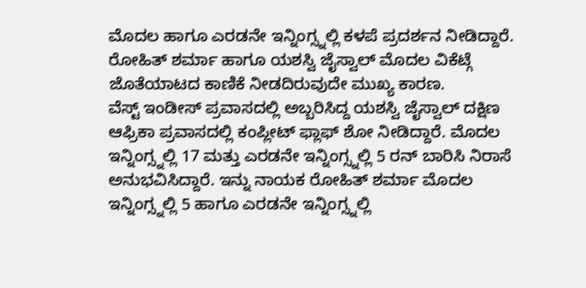ಮೊದಲ ಹಾಗೂ ಎರಡನೇ ಇನ್ನಿಂಗ್ಸ್ನಲ್ಲಿ ಕಳಪೆ ಪ್ರದರ್ಶನ ನೀಡಿದ್ದಾರೆ. ರೋಹಿತ್ ಶರ್ಮಾ ಹಾಗೂ ಯಶಸ್ವಿ ಜೈಸ್ವಾಲ್ ಮೊದಲ ವಿಕೆಟ್ಗೆ ಜೊತೆಯಾಟದ ಕಾಣಿಕೆ ನೀಡದಿರುವುದೇ ಮುಖ್ಯ ಕಾರಣ.
ವೆಸ್ಟ್ ಇಂಡೀಸ್ ಪ್ರವಾಸದಲ್ಲಿ ಅಬ್ಬರಿಸಿದ್ದ ಯಶಸ್ವಿ ಜೈಸ್ವಾಲ್ ದಕ್ಷಿಣ ಆಫ್ರಿಕಾ ಪ್ರವಾಸದಲ್ಲಿ ಕಂಪ್ಲೀಟ್ ಫ್ಲಾಫ್ ಶೋ ನೀಡಿದ್ದಾರೆ. ಮೊದಲ ಇನ್ನಿಂಗ್ಸ್ನಲ್ಲಿ 17 ಮತ್ತು ಎರಡನೇ ಇನ್ನಿಂಗ್ಸ್ನಲ್ಲಿ 5 ರನ್ ಬಾರಿಸಿ ನಿರಾಸೆ ಅನುಭವಿಸಿದ್ದಾರೆ. ಇನ್ನು ನಾಯಕ ರೋಹಿತ್ ಶರ್ಮಾ ಮೊದಲ ಇನ್ನಿಂಗ್ಸ್ನಲ್ಲಿ 5 ಹಾಗೂ ಎರಡನೇ ಇನ್ನಿಂಗ್ಸ್ನಲ್ಲಿ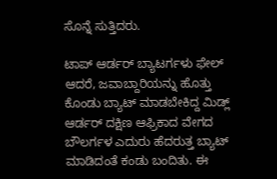ಸೊನ್ನೆ ಸುತ್ತಿದರು.

ಟಾಪ್ ಆರ್ಡರ್ ಬ್ಯಾಟರ್ಗಳು ಫೇಲ್ ಆದರೆ, ಜವಾಬ್ದಾರಿಯನ್ನು ಹೊತ್ತು ಕೊಂಡು ಬ್ಯಾಟ್ ಮಾಡಬೇಕಿದ್ದ ಮಿಡ್ಲ್ ಆರ್ಡರ್ ದಕ್ಷಿಣ ಆಫ್ರಿಕಾದ ವೇಗದ ಬೌಲರ್ಗಳ ಎದುರು ಹೆದರುತ್ತ ಬ್ಯಾಟ್ ಮಾಡಿದಂತೆ ಕಂಡು ಬಂದಿತು. ಈ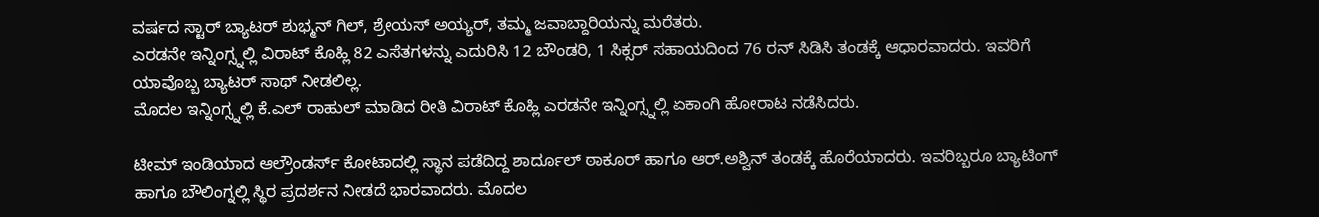ವರ್ಷದ ಸ್ಟಾರ್ ಬ್ಯಾಟರ್ ಶುಭ್ಮನ್ ಗಿಲ್, ಶ್ರೇಯಸ್ ಅಯ್ಯರ್, ತಮ್ಮ ಜವಾಬ್ದಾರಿಯನ್ನು ಮರೆತರು.
ಎರಡನೇ ಇನ್ನಿಂಗ್ಸ್ನಲ್ಲಿ ವಿರಾಟ್ ಕೊಹ್ಲಿ 82 ಎಸೆತಗಳನ್ನು ಎದುರಿಸಿ 12 ಬೌಂಡರಿ, 1 ಸಿಕ್ಸರ್ ಸಹಾಯದಿಂದ 76 ರನ್ ಸಿಡಿಸಿ ತಂಡಕ್ಕೆ ಆಧಾರವಾದರು. ಇವರಿಗೆ ಯಾವೊಬ್ಬ ಬ್ಯಾಟರ್ ಸಾಥ್ ನೀಡಲಿಲ್ಲ.
ಮೊದಲ ಇನ್ನಿಂಗ್ಸ್ನಲ್ಲಿ ಕೆ.ಎಲ್ ರಾಹುಲ್ ಮಾಡಿದ ರೀತಿ ವಿರಾಟ್ ಕೊಹ್ಲಿ ಎರಡನೇ ಇನ್ನಿಂಗ್ಸ್ನಲ್ಲಿ ಏಕಾಂಗಿ ಹೋರಾಟ ನಡೆಸಿದರು.

ಟೀಮ್ ಇಂಡಿಯಾದ ಆಲ್ರೌಂಡರ್ಸ್ ಕೋಟಾದಲ್ಲಿ ಸ್ಥಾನ ಪಡೆದಿದ್ದ ಶಾರ್ದೂಲ್ ಠಾಕೂರ್ ಹಾಗೂ ಆರ್.ಅಶ್ವಿನ್ ತಂಡಕ್ಕೆ ಹೊರೆಯಾದರು. ಇವರಿಬ್ಬರೂ ಬ್ಯಾಟಿಂಗ್ ಹಾಗೂ ಬೌಲಿಂಗ್ನಲ್ಲಿ ಸ್ಥಿರ ಪ್ರದರ್ಶನ ನೀಡದೆ ಭಾರವಾದರು. ಮೊದಲ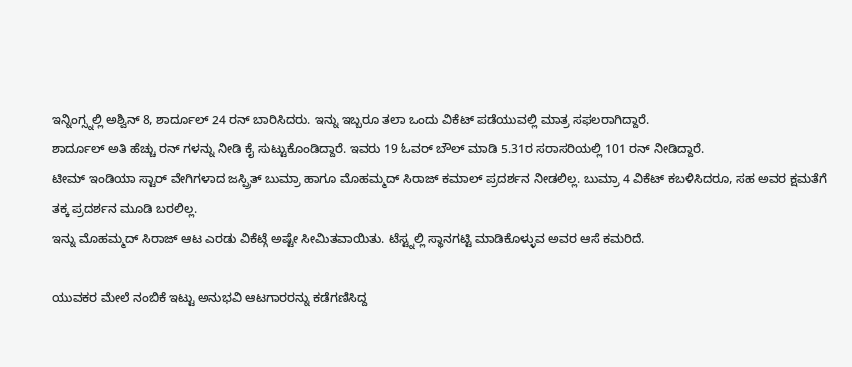ಇನ್ನಿಂಗ್ಸ್ನಲ್ಲಿ ಅಶ್ವಿನ್ 8, ಶಾರ್ದೂಲ್ 24 ರನ್ ಬಾರಿಸಿದರು. ಇನ್ನು ಇಬ್ಬರೂ ತಲಾ ಒಂದು ವಿಕೆಟ್ ಪಡೆಯುವಲ್ಲಿ ಮಾತ್ರ ಸಫಲರಾಗಿದ್ದಾರೆ.
ಶಾರ್ದೂಲ್ ಅತಿ ಹೆಚ್ಚು ರನ್ ಗಳನ್ನು ನೀಡಿ ಕೈ ಸುಟ್ಟುಕೊಂಡಿದ್ದಾರೆ. ಇವರು 19 ಓವರ್ ಬೌಲ್ ಮಾಡಿ 5.31ರ ಸರಾಸರಿಯಲ್ಲಿ 101 ರನ್ ನೀಡಿದ್ದಾರೆ.
ಟೀಮ್ ಇಂಡಿಯಾ ಸ್ಟಾರ್ ವೇಗಿಗಳಾದ ಜಸ್ಪ್ರಿತ್ ಬುಮ್ರಾ ಹಾಗೂ ಮೊಹಮ್ಮದ್ ಸಿರಾಜ್ ಕಮಾಲ್ ಪ್ರದರ್ಶನ ನೀಡಲಿಲ್ಲ. ಬುಮ್ರಾ 4 ವಿಕೆಟ್ ಕಬಳಿಸಿದರೂ, ಸಹ ಅವರ ಕ್ಷಮತೆಗೆ ತಕ್ಕ ಪ್ರದರ್ಶನ ಮೂಡಿ ಬರಲಿಲ್ಲ.
ಇನ್ನು ಮೊಹಮ್ಮದ್ ಸಿರಾಜ್ ಆಟ ಎರಡು ವಿಕೆಟ್ಗೆ ಅಷ್ಟೇ ಸೀಮಿತವಾಯಿತು. ಟೆಸ್ಟ್ನಲ್ಲಿ ಸ್ಥಾನಗಟ್ಟಿ ಮಾಡಿಕೊಳ್ಳುವ ಅವರ ಆಸೆ ಕಮರಿದೆ.

ಯುವಕರ ಮೇಲೆ ನಂಬಿಕೆ ಇಟ್ಟು ಅನುಭವಿ ಆಟಗಾರರನ್ನು ಕಡೆಗಣಿಸಿದ್ದ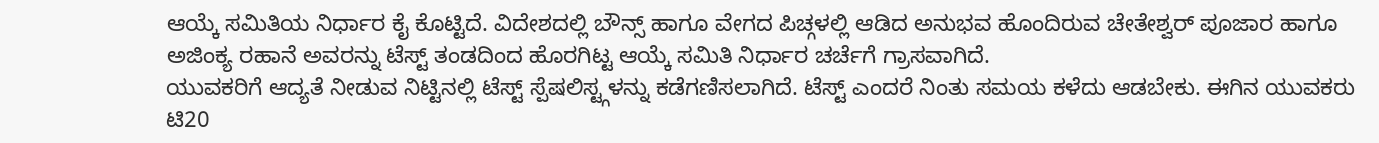ಆಯ್ಕೆ ಸಮಿತಿಯ ನಿರ್ಧಾರ ಕೈ ಕೊಟ್ಟಿದೆ. ವಿದೇಶದಲ್ಲಿ ಬೌನ್ಸ್ ಹಾಗೂ ವೇಗದ ಪಿಚ್ಗಳಲ್ಲಿ ಆಡಿದ ಅನುಭವ ಹೊಂದಿರುವ ಚೇತೇಶ್ವರ್ ಪೂಜಾರ ಹಾಗೂ ಅಜಿಂಕ್ಯ ರಹಾನೆ ಅವರನ್ನು ಟೆಸ್ಟ್ ತಂಡದಿಂದ ಹೊರಗಿಟ್ಟ ಆಯ್ಕೆ ಸಮಿತಿ ನಿರ್ಧಾರ ಚರ್ಚೆಗೆ ಗ್ರಾಸವಾಗಿದೆ.
ಯುವಕರಿಗೆ ಆದ್ಯತೆ ನೀಡುವ ನಿಟ್ಟಿನಲ್ಲಿ ಟೆಸ್ಟ್ ಸ್ಪೆಷಲಿಸ್ಟ್ಗಳನ್ನು ಕಡೆಗಣಿಸಲಾಗಿದೆ. ಟೆಸ್ಟ್ ಎಂದರೆ ನಿಂತು ಸಮಯ ಕಳೆದು ಆಡಬೇಕು. ಈಗಿನ ಯುವಕರು ಟಿ20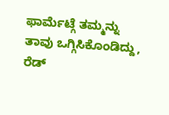ಫಾರ್ಮೆಟ್ಗೆ ತಮ್ಮನ್ನು ತಾವು ಒಗ್ಗಿಸಿಕೊಂಡಿದ್ದು, ರೆಡ್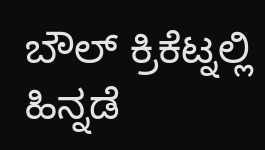ಬೌಲ್ ಕ್ರಿಕೆಟ್ನಲ್ಲಿ ಹಿನ್ನಡೆ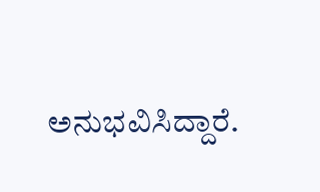ಅನುಭವಿಸಿದ್ದಾರೆ.